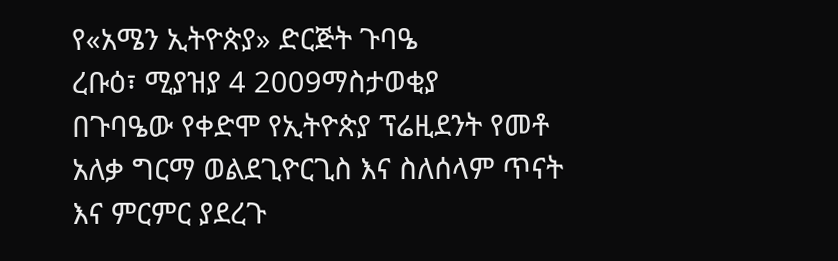የ«አሜን ኢትዮጵያ» ድርጅት ጉባዔ
ረቡዕ፣ ሚያዝያ 4 2009ማስታወቂያ
በጉባዔው የቀድሞ የኢትዮጵያ ፕሬዚደንት የመቶ አለቃ ግርማ ወልደጊዮርጊስ እና ስለሰላም ጥናት እና ምርምር ያደረጉ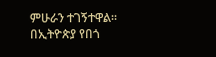ምሁራን ተገኝተዋል። በኢትዮጵያ የበጎ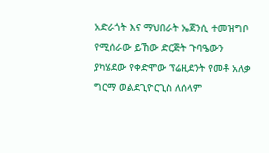አድራጎት እና ማህበራት ኤጀንሲ ተመዝግቦ የሚሰራው ይኸው ድርጅት ጉባዔውን ያካሄደው የቀድሞው ፕሬዚደንት የመቶ አለቃ ግርማ ወልደጊዮርጊስ ለሰላም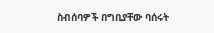ስብሰባዎች በግቢያቸው ባሰሩት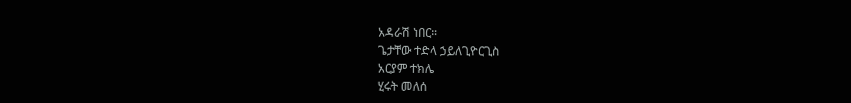አዳራሽ ነበር።
ጌታቸው ተድላ ኃይለጊዮርጊስ
አርያም ተክሌ
ሂሩት መለሰ